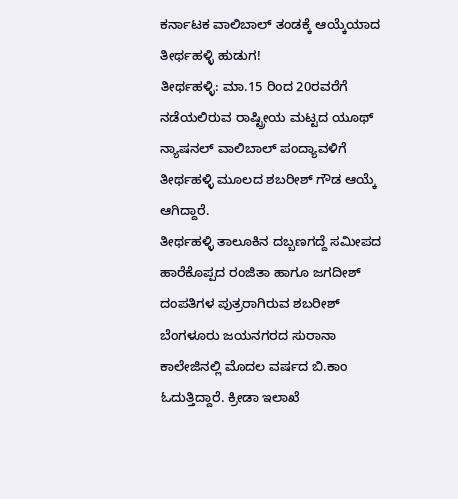ಕರ್ನಾಟಕ ವಾಲಿಬಾಲ್ ತಂಡಕ್ಕೆ ಆಯ್ಕೆಯಾದ ತೀರ್ಥಹಳ್ಳಿ ಹುಡುಗ!
ತೀರ್ಥಹಳ್ಳಿ: ಮಾ.15 ರಿಂದ 20ರವರೆಗೆ ನಡೆಯಲಿರುವ ರಾಷ್ಟ್ರೀಯ ಮಟ್ಟದ ಯೂಥ್ ನ್ಯಾಷನಲ್ ವಾಲಿಬಾಲ್ ಪಂದ್ಯಾವಳಿಗೆ ತೀರ್ಥಹಳ್ಳಿ ಮೂಲದ ಶಬರೀಶ್ ಗೌಡ ಆಯ್ಕೆ ಆಗಿದ್ದಾರೆ.
ತೀರ್ಥಹಳ್ಳಿ ತಾಲೂಕಿನ ದಬ್ಬಣಗದ್ದೆ ಸಮೀಪದ ಹಾರೆಕೊಪ್ಪದ ರಂಜಿತಾ ಹಾಗೂ ಜಗದೀಶ್ ದಂಪತಿಗಳ ಪುತ್ರರಾಗಿರುವ ಶಬರೀಶ್ ಬೆಂಗಳೂರು ಜಯನಗರದ ಸುರಾನಾ ಕಾಲೇಜಿನಲ್ಲಿ ಮೊದಲ ವರ್ಷದ ಬಿ.ಕಾಂ ಓದುತ್ತಿದ್ದಾರೆ. ಕ್ರೀಡಾ ಇಲಾಖೆ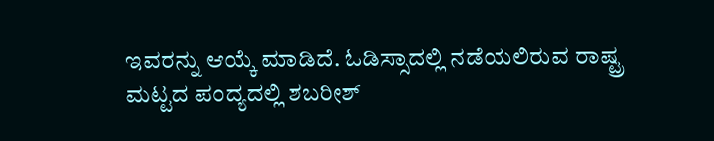ಇವರನ್ನು ಆಯ್ಕೆ ಮಾಡಿದೆ. ಓಡಿಸ್ಸಾದಲ್ಲಿ ನಡೆಯಲಿರುವ ರಾಷ್ಟ್ರ ಮಟ್ಟದ ಪಂದ್ಯದಲ್ಲಿ ಶಬರೀಶ್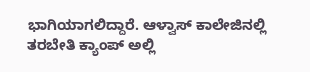ಭಾಗಿಯಾಗಲಿದ್ದಾರೆ. ಆಳ್ವಾಸ್ ಕಾಲೇಜಿನಲ್ಲಿ ತರಬೇತಿ ಕ್ಯಾಂಪ್ ಅಲ್ಲಿ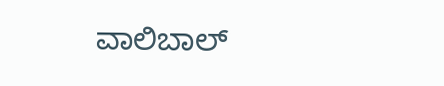ವಾಲಿಬಾಲ್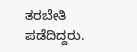ತರಬೇತಿ ಪಡೆದಿದ್ದರು.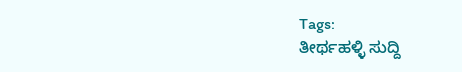Tags:
ತೀರ್ಥಹಳ್ಳಿ ಸುದ್ದಿ